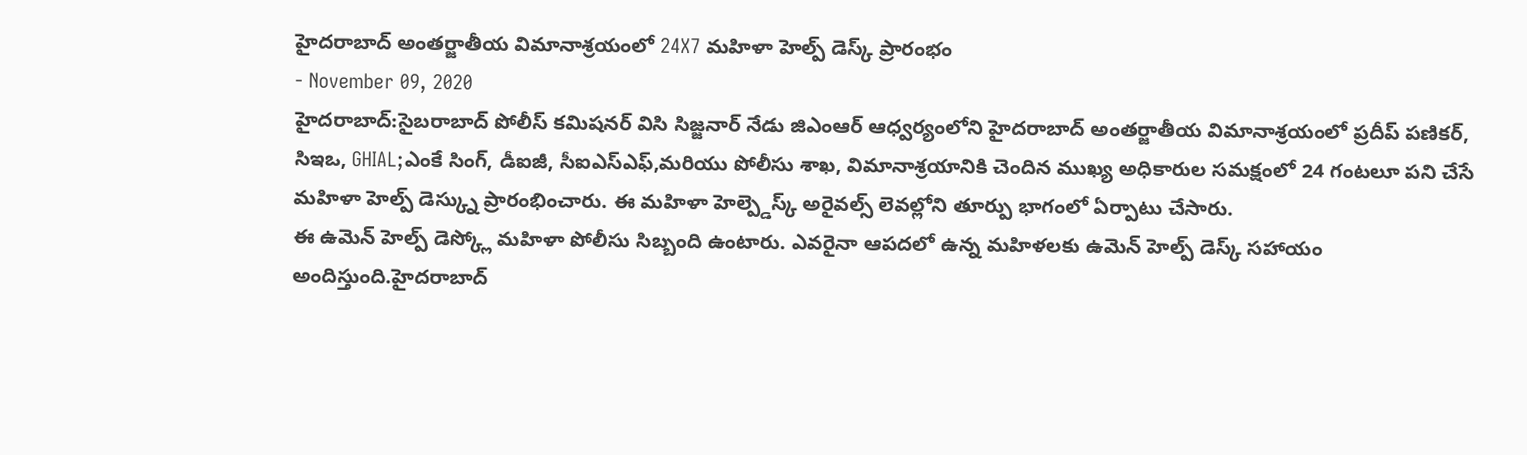హైదరాబాద్ అంతర్జాతీయ విమానాశ్రయంలో 24X7 మహిళా హెల్ప్ డెస్క్ ప్రారంభం
- November 09, 2020
హైదరాబాద్:సైబరాబాద్ పోలీస్ కమిషనర్ విసి సిజ్జనార్ నేడు జిఎంఆర్ ఆధ్వర్యంలోని హైదరాబాద్ అంతర్జాతీయ విమానాశ్రయంలో ప్రదీప్ పణికర్, సిఇఒ, GHIAL;ఎంకే సింగ్, డీఐజీ, సీఐఎస్ఎఫ్,మరియు పోలీసు శాఖ, విమానాశ్రయానికి చెందిన ముఖ్య అధికారుల సమక్షంలో 24 గంటలూ పని చేసే మహిళా హెల్ప్ డెస్క్ను ప్రారంభించారు. ఈ మహిళా హెల్ప్డెస్క్ అరైవల్స్ లెవల్లోని తూర్పు భాగంలో ఏర్పాటు చేసారు.
ఈ ఉమెన్ హెల్ప్ డెస్క్లో మహిళా పోలీసు సిబ్బంది ఉంటారు. ఎవరైనా ఆపదలో ఉన్న మహిళలకు ఉమెన్ హెల్ప్ డెస్క్ సహాయం అందిస్తుంది.హైదరాబాద్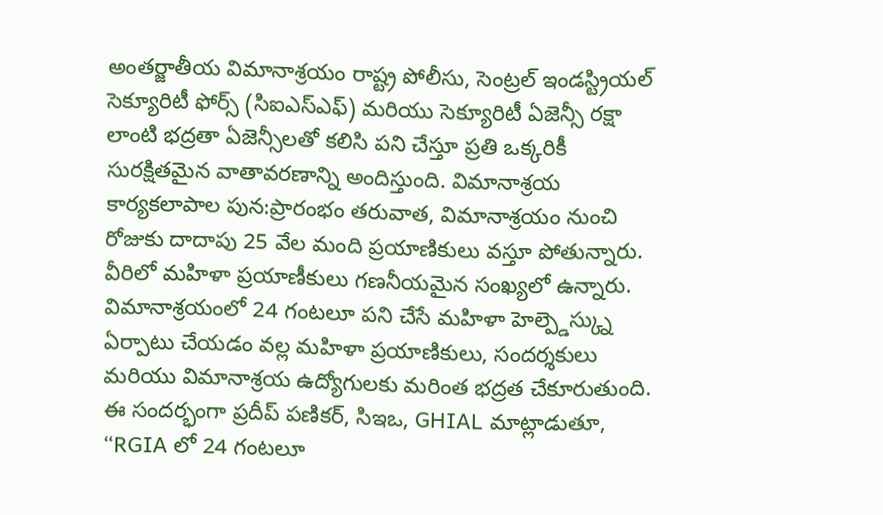అంతర్జాతీయ విమానాశ్రయం రాష్ట్ర పోలీసు, సెంట్రల్ ఇండస్ట్రియల్ సెక్యూరిటీ ఫోర్స్ (సిఐఎస్ఎఫ్) మరియు సెక్యూరిటీ ఏజెన్సీ రక్షా లాంటి భద్రతా ఏజెన్సీలతో కలిసి పని చేస్తూ ప్రతి ఒక్కరికీ సురక్షితమైన వాతావరణాన్ని అందిస్తుంది. విమానాశ్రయ కార్యకలాపాల పున:ప్రారంభం తరువాత, విమానాశ్రయం నుంచి రోజుకు దాదాపు 25 వేల మంది ప్రయాణికులు వస్తూ పోతున్నారు. వీరిలో మహిళా ప్రయాణీకులు గణనీయమైన సంఖ్యలో ఉన్నారు. విమానాశ్రయంలో 24 గంటలూ పని చేసే మహిళా హెల్ప్డెస్క్ను ఏర్పాటు చేయడం వల్ల మహిళా ప్రయాణికులు, సందర్శకులు మరియు విమానాశ్రయ ఉద్యోగులకు మరింత భద్రత చేకూరుతుంది.
ఈ సందర్భంగా ప్రదీప్ పణికర్, సిఇఒ, GHIAL మాట్లాడుతూ, “RGIA లో 24 గంటలూ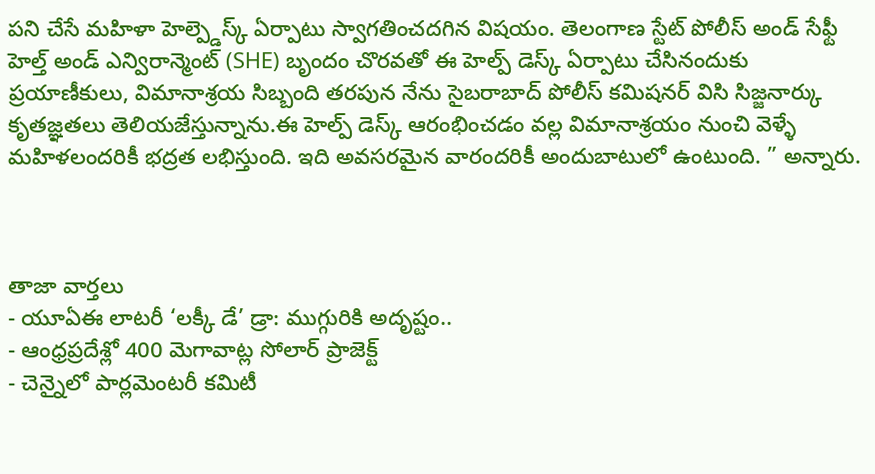పని చేసే మహిళా హెల్ప్డెస్క్ ఏర్పాటు స్వాగతించదగిన విషయం. తెలంగాణ స్టేట్ పోలీస్ అండ్ సేఫ్టీ హెల్త్ అండ్ ఎన్విరాన్మెంట్ (SHE) బృందం చొరవతో ఈ హెల్ప్ డెస్క్ ఏర్పాటు చేసినందుకు ప్రయాణీకులు, విమానాశ్రయ సిబ్బంది తరపున నేను సైబరాబాద్ పోలీస్ కమిషనర్ విసి సిజ్జనార్కు కృతజ్ఞతలు తెలియజేస్తున్నాను.ఈ హెల్ప్ డెస్క్ ఆరంభించడం వల్ల విమానాశ్రయం నుంచి వెళ్ళే మహిళలందరికీ భద్రత లభిస్తుంది. ఇది అవసరమైన వారందరికీ అందుబాటులో ఉంటుంది. ” అన్నారు.



తాజా వార్తలు
- యూఏఈ లాటరీ ‘లక్కీ డే’ డ్రా: ముగ్గురికి అదృష్టం..
- ఆంధ్రప్రదేశ్లో 400 మెగావాట్ల సోలార్ ప్రాజెక్ట్
- చెన్నైలో పార్లమెంటరీ కమిటీ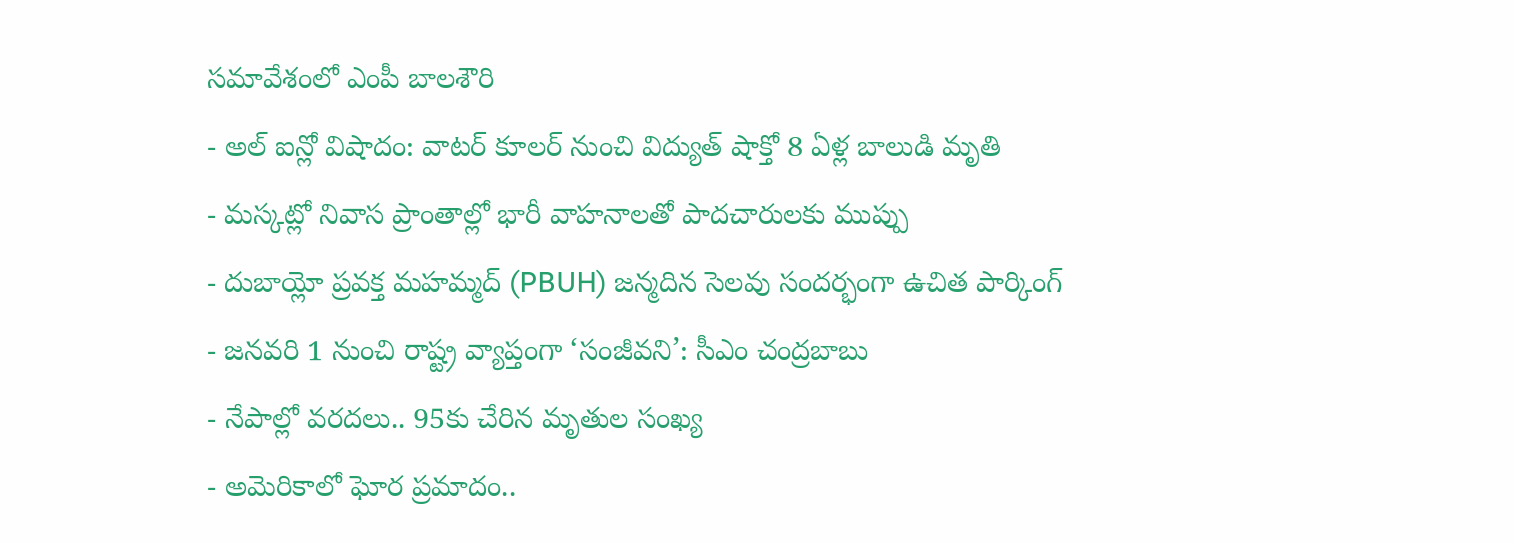సమావేశంలో ఎంపీ బాలశౌరి
- అల్ ఐన్లో విషాదం: వాటర్ కూలర్ నుంచి విద్యుత్ షాక్తో 8 ఏళ్ల బాలుడి మృతి
- మస్కట్లో నివాస ప్రాంతాల్లో భారీ వాహనాలతో పాదచారులకు ముప్పు
- దుబాయ్లో ప్రవక్త మహమ్మద్ (PBUH) జన్మదిన సెలవు సందర్భంగా ఉచిత పార్కింగ్
- జనవరి 1 నుంచి రాష్ట్ర వ్యాప్తంగా ‘సంజీవని’: సీఎం చంద్రబాబు
- నేపాల్లో వరదలు.. 95కు చేరిన మృతుల సంఖ్య
- అమెరికాలో ఘోర ప్రమాదం..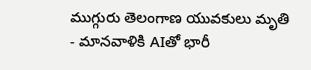ముగ్గురు తెలంగాణ యువకులు మృతి
- మానవాళికి AIతో భారీ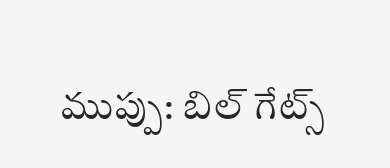ముప్పు: బిల్ గేట్స్